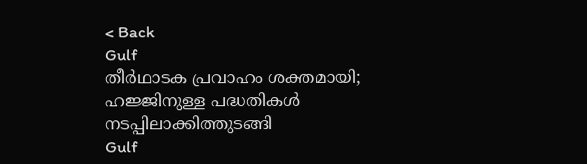< Back
Gulf
തീര്‍ഥാടക പ്രവാഹം ശക്തമായി; ഹജ്ജിനുള്ള പദ്ധതികള്‍ നടപ്പിലാക്കിത്തുടങ്ങി
Gulf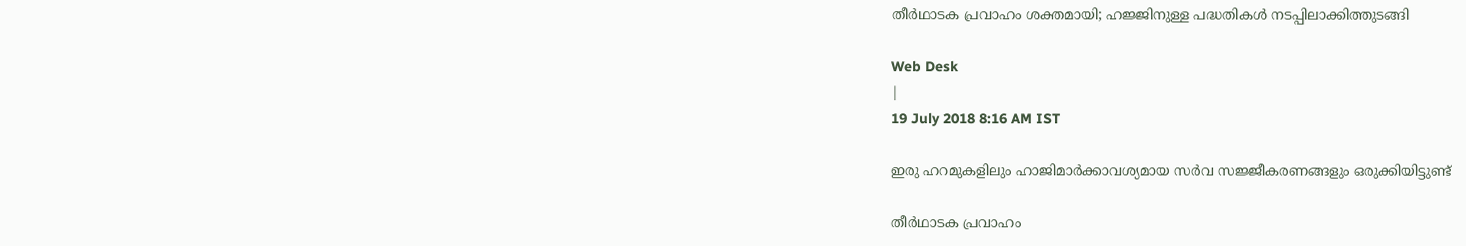തീര്‍ഥാടക പ്രവാഹം ശക്തമായി; ഹജ്ജിനുള്ള പദ്ധതികള്‍ നടപ്പിലാക്കിത്തുടങ്ങി

Web Desk
|
19 July 2018 8:16 AM IST

ഇരു ഹറമുകളിലും ഹാജിമാര്‍ക്കാവശ്യമായ സര്‍വ സജ്ജീകരണങ്ങളും ഒരുക്കിയിട്ടുണ്ട്

തീര്‍ഥാടക പ്രവാഹം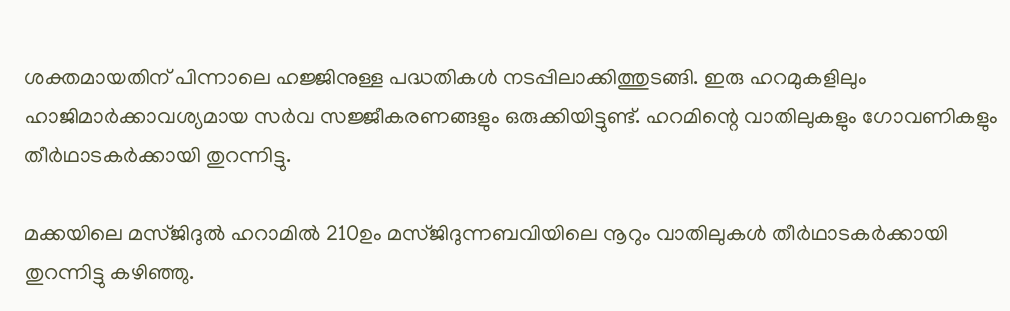ശക്തമായതിന് പിന്നാലെ ഹജ്ജിനുള്ള പദ്ധതികള്‍ നടപ്പിലാക്കിത്തുടങ്ങി. ഇരു ഹറമുകളിലും ഹാജിമാര്‍ക്കാവശ്യമായ സര്‍വ സജ്ജീകരണങ്ങളും ഒരുക്കിയിട്ടുണ്ട്. ഹറമിന്റെ വാതിലുകളും ഗോവണികളും തീര്‍ഥാടകര്‍ക്കായി തുറന്നിട്ടു.

മക്കയിലെ മസ്ജിദുല്‍ ഹറാമില്‍ 210ഉം മസ്ജിദുന്നബവിയിലെ നൂറും വാതിലുകള്‍ തീര്‍ഥാടകര്‍ക്കായി തുറന്നിട്ടു കഴിഞ്ഞു.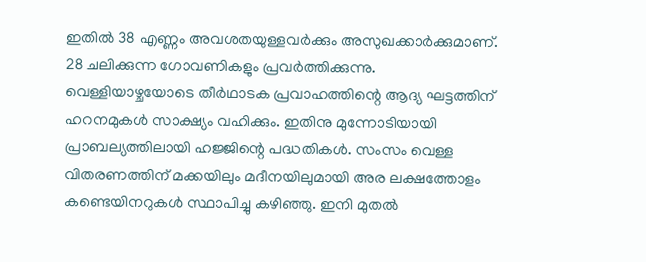ഇതില്‍ 38 എണ്ണം അവശതയുള്ളവര്‍ക്കും അസുഖക്കാര്‍ക്കുമാണ്. 28 ചലിക്കുന്ന ഗോവണികളും പ്രവര്‍ത്തിക്കുന്നു. വെള്ളിയാഴ്ചയോടെ തീര്‍ഥാടക പ്രവാഹത്തിന്റെ ആദ്യ ഘട്ടത്തിന് ഹറനമുകള്‍ സാക്ഷ്യം വഹിക്കും. ഇതിനു മുന്നോടിയായി പ്രാബല്യത്തിലായി ഹജ്ജിന്റെ പദ്ധതികള്‍. സംസം വെള്ള വിതരണത്തിന് മക്കയിലും മദീനയിലുമായി അര ലക്ഷത്തോളം കണ്ടെയിനറുകള്‍ സ്ഥാപിച്ചു കഴിഞ്ഞു. ഇനി മുതല്‍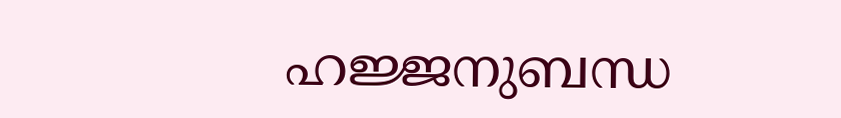ഹജ്ജനുബന്ധ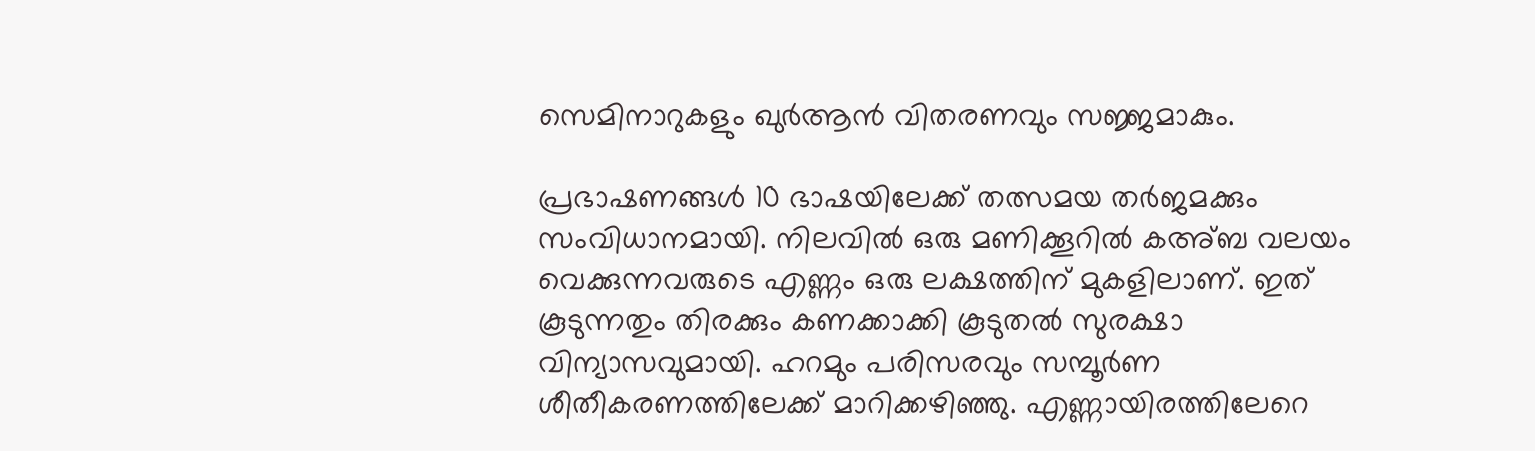സെമിനാറുകളും ഖുര്‍ആന്‍ വിതരണവും സജ്ജമാകും.

പ്രഭാഷണങ്ങള്‍ 10 ഭാഷയിലേക്ക് തത്സമയ തര്‍ജമക്കും സംവിധാനമായി. നിലവില്‍ ഒരു മണിക്കൂറില്‍ കഅ്ബ വലയം വെക്കുന്നവരുടെ എണ്ണം ഒരു ലക്ഷത്തിന് മുകളിലാണ്. ഇത് കൂടുന്നതും തിരക്കും കണക്കാക്കി കൂടുതല്‍ സുരക്ഷാ വിന്യാസവുമായി. ഹറമും പരിസരവും സമ്പൂര്‍ണ ശീതീകരണത്തിലേക്ക് മാറിക്കഴിഞ്ഞു. എണ്ണായിരത്തിലേറെ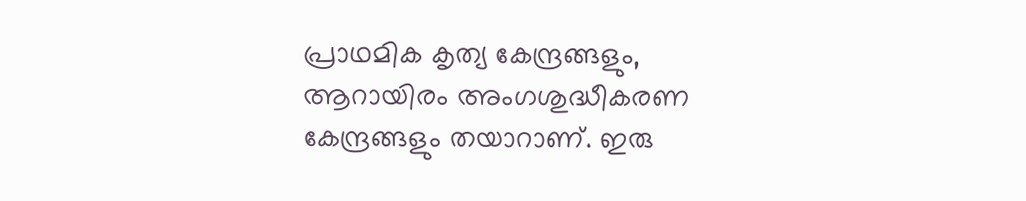പ്രാഥമിക കൃത്യ കേന്ദ്രങ്ങളും, ആറായിരം അംഗശുദ്ധീകരണ കേന്ദ്രങ്ങളും തയാറാണ്. ഇരു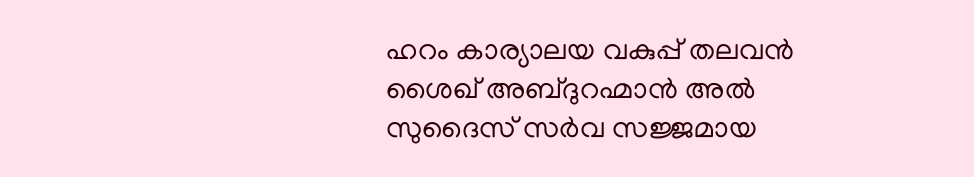ഹറം കാര്യാലയ വകുപ്പ് തലവന്‍ ശൈഖ് അബ്ദുറഹ്മാന്‍ അല്‍ സുദൈസ് സര്‍വ സജ്ജമായ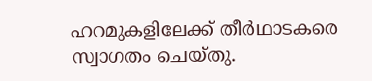ഹറമുകളിലേക്ക് തീര്‍ഥാടകരെ സ്വാഗതം ചെയ്തു.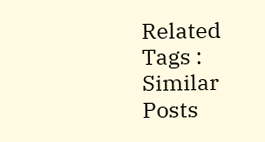Related Tags :
Similar Posts